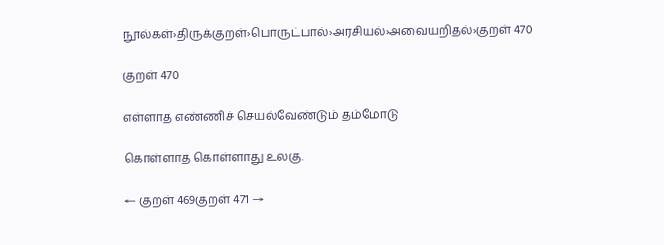நூல்கள்›திருக்குறள்›பொருட்பால்›அரசியல்›அவையறிதல்›குறள் 470

குறள் 470

எள்ளாத எண்ணிச் செயல்வேண்டும் தம்மோடு

கொள்ளாத கொள்ளாது உலகு.

← குறள் 469குறள் 471 →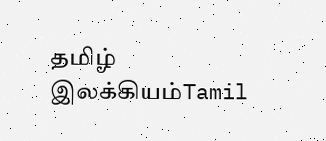தமிழ் இலக்கியம்Tamil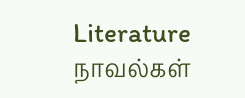Literature
நாவல்கள்